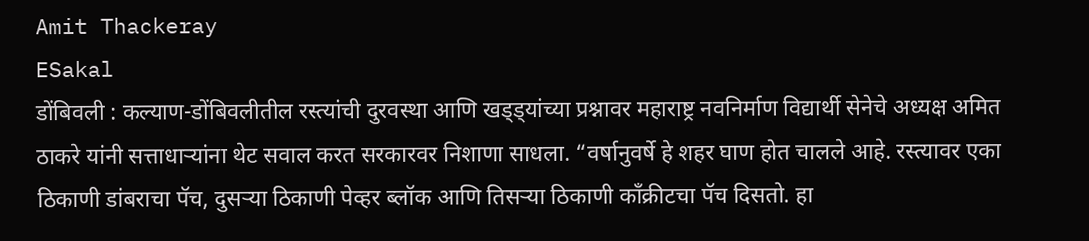Amit Thackeray
ESakal
डोंबिवली : कल्याण-डोंबिवलीतील रस्त्यांची दुरवस्था आणि खड्ड्यांच्या प्रश्नावर महाराष्ट्र नवनिर्माण विद्यार्थी सेनेचे अध्यक्ष अमित ठाकरे यांनी सत्ताधाऱ्यांना थेट सवाल करत सरकारवर निशाणा साधला. “वर्षानुवर्षे हे शहर घाण होत चालले आहे. रस्त्यावर एका ठिकाणी डांबराचा पॅच, दुसऱ्या ठिकाणी पेव्हर ब्लॉक आणि तिसऱ्या ठिकाणी काँक्रीटचा पॅच दिसतो. हा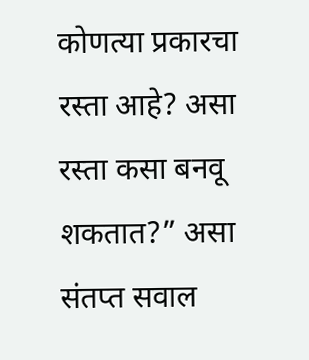कोणत्या प्रकारचा रस्ता आहे? असा रस्ता कसा बनवू शकतात?” असा संतप्त सवाल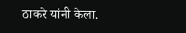ठाकरे यांनी केला.